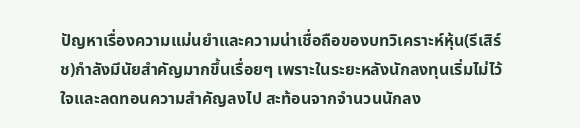ปัญหาเรื่องความแม่นยำและความน่าเชื่อถือของบทวิเคราะห์หุ้น(รีเสิร์ช)กำลังมีนัยสำคัญมากขึ้นเรื่อยๆ เพราะในระยะหลังนักลงทุนเริ่มไม่ไว้ใจและลดทอนความสำคัญลงไป สะท้อนจากจำนวนนักลง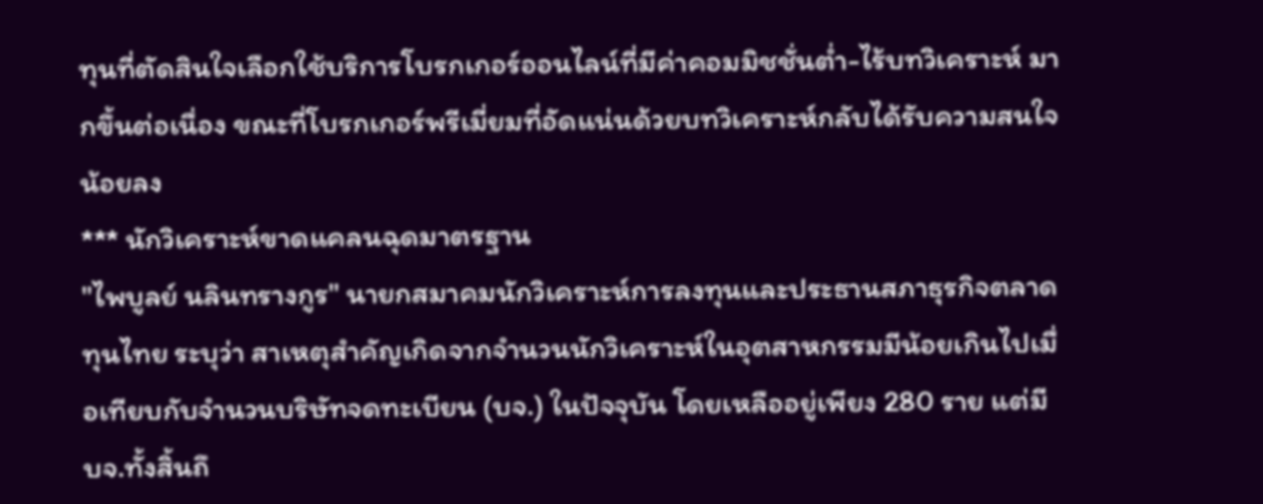ทุนที่ตัดสินใจเลือกใช้บริการโบรกเกอร์ออนไลน์ที่มีค่าคอมมิชชั่นต่ำ-ไร้บทวิเคราะห์ มากขึ้นต่อเนื่อง ขณะที่โบรกเกอร์พรีเมี่ยมที่อัดแน่นด้วยบทวิเคราะห์กลับได้รับความสนใจน้อยลง
*** นักวิเคราะห์ขาดแคลนฉุดมาตรฐาน
"ไพบูลย์ นลินทรางกูร" นายกสมาคมนักวิเคราะห์การลงทุนและประธานสภาธุรกิจตลาดทุนไทย ระบุว่า สาเหตุสำคัญเกิดจากจำนวนนักวิเคราะห์ในอุตสาหกรรมมีน้อยเกินไปเมื่อเทียบกับจำนวนบริษัทจดทะเบียน (บจ.) ในปัจจุบัน โดยเหลืออยู่เพียง 280 ราย แต่มี บจ.ทั้งสิ้นถึ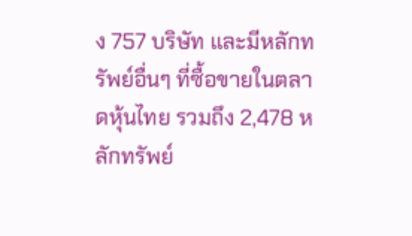ง 757 บริษัท และมีหลักทรัพย์อื่นๆ ที่ซื้อขายในตลาดหุ้นไทย รวมถึง 2,478 หลักทรัพย์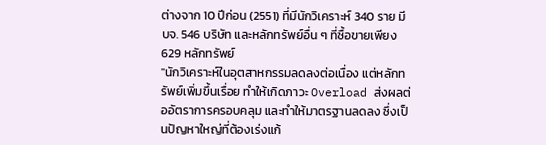ต่างจาก 10 ปีก่อน (2551) ที่มีนักวิเคราะห์ 340 ราย มี บจ. 546 บริษัท และหลักทรัพย์อื่น ๆ ที่ซื้อขายเพียง 629 หลักทรัพย์
"นักวิเคราะห์ในอุตสาหกรรมลดลงต่อเนื่อง แต่หลักทรัพย์เพิ่มขึ้นเรื่อย ทำให้เกิดภาวะ Overload ส่งผลต่ออัตราการครอบคลุม และทำให้มาตรฐานลดลง ซึ่งเป็นปัญหาใหญ่ที่ต้องเร่งแก้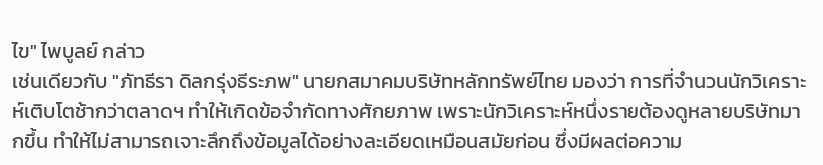ไข" ไพบูลย์ กล่าว
เช่นเดียวกับ "ภัทธีรา ดิลกรุ่งธีระภพ" นายกสมาคมบริษัทหลักทรัพย์ไทย มองว่า การที่จำนวนนักวิเคราะห์เติบโตช้ากว่าตลาดฯ ทำให้เกิดข้อจำกัดทางศักยภาพ เพราะนักวิเคราะห์หนึ่งรายต้องดูหลายบริษัทมากขึ้น ทำให้ไม่สามารถเจาะลึกถึงข้อมูลได้อย่างละเอียดเหมือนสมัยก่อน ซึ่งมีผลต่อความ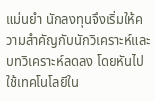แม่นยำ นักลงทุนจึงเริ่มให้ความสำคัญกับนักวิเคราะห์และบทวิเคราะห์ลดลง โดยหันไปใช้เทคโนโลยีใน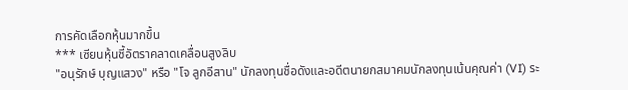การคัดเลือกหุ้นมากขึ้น
*** เซียนหุ้นชี้อัตราคลาดเคลื่อนสูงลิบ
"อนุรักษ์ บุญแสวง" หรือ "โจ ลูกอีสาน" นักลงทุนชื่อดังและอดีตนายกสมาคมนักลงทุนเน้นคุณค่า (VI) ระ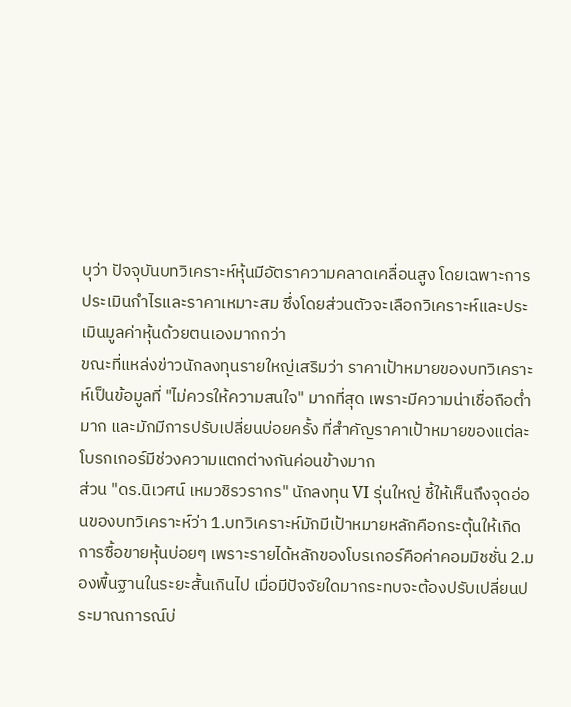บุว่า ปัจจุบันบทวิเคราะห์หุ้นมีอัตราความคลาดเคลื่อนสูง โดยเฉพาะการประเมินกำไรและราคาเหมาะสม ซึ่งโดยส่วนตัวจะเลือกวิเคราะห์และประเมินมูลค่าหุ้นด้วยตนเองมากกว่า
ขณะที่แหล่งข่าวนักลงทุนรายใหญ่เสริมว่า ราคาเป้าหมายของบทวิเคราะห์เป็นข้อมูลที่ "ไม่ควรให้ความสนใจ" มากที่สุด เพราะมีความน่าเชื่อถือต่ำมาก และมักมีการปรับเปลี่ยนบ่อยครั้ง ที่สำคัญราคาเป้าหมายของแต่ละโบรกเกอร์มีช่วงความแตกต่างกันค่อนข้างมาก
ส่วน "ดร.นิเวศน์ เหมวชิรวรากร" นักลงทุน VI รุ่นใหญ่ ชี้ให้เห็นถึงจุดอ่อนของบทวิเคราะห์ว่า 1.บทวิเคราะห์มักมีเป้าหมายหลักคือกระตุ้นให้เกิดการซื้อขายหุ้นบ่อยๆ เพราะรายได้หลักของโบรเกอร์คือค่าคอมมิชชั่น 2.มองพื้นฐานในระยะสั้นเกินไป เมื่อมีปัจจัยใดมากระทบจะต้องปรับเปลี่ยนประมาณการณ์บ่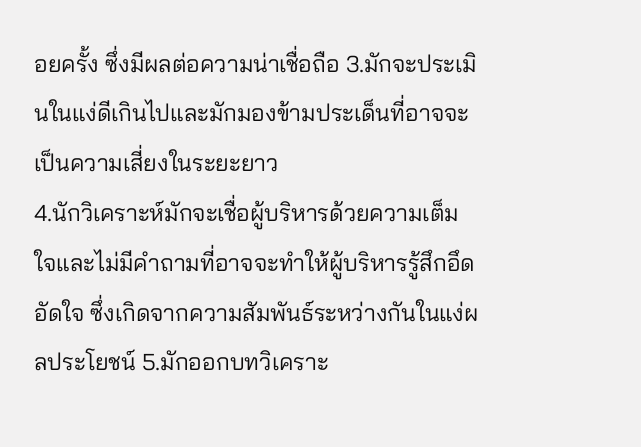อยครั้ง ซึ่งมีผลต่อความน่าเชื่อถือ 3.มักจะประเมินในแง่ดีเกินไปและมักมองข้ามประเด็นที่อาจจะเป็นความเสี่ยงในระยะยาว
4.นักวิเคราะห์มักจะเชื่อผู้บริหารด้วยความเต็มใจและไม่มีคำถามที่อาจจะทำให้ผู้บริหารรู้สึกอึดอัดใจ ซึ่งเกิดจากความสัมพันธ์ระหว่างกันในแง่ผลประโยชน์ 5.มักออกบทวิเคราะ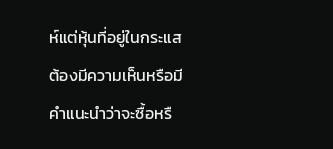ห์แต่หุ้นที่อยู่ในกระแส ต้องมีความเห็นหรือมีคำแนะนำว่าจะซื้อหรื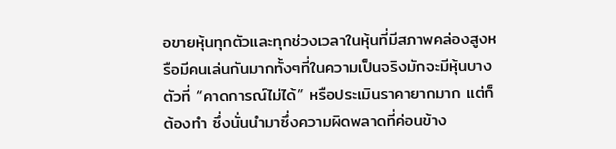อขายหุ้นทุกตัวและทุกช่วงเวลาในหุ้นที่มีสภาพคล่องสูงหรือมีคนเล่นกันมากทั้งๆที่ในความเป็นจริงมักจะมีหุ้นบางตัวที่ “คาดการณ์ไม่ได้” หรือประเมินราคายากมาก แต่ก็ต้องทำ ซึ่งนั่นนำมาซึ่งความผิดพลาดที่ค่อนข้าง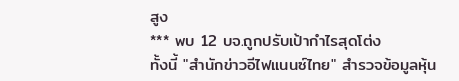สูง
*** พบ 12 บจ.ถูกปรับเป้ากำไรสุดโต่ง
ทั้งนี้ "สำนักข่าวอีไฟแนนซ์ไทย" สำรวจข้อมูลหุ้น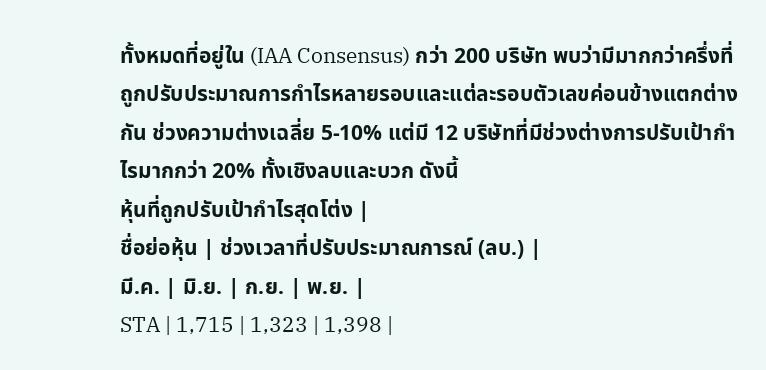ทั้งหมดที่อยู่ใน (IAA Consensus) กว่า 200 บริษัท พบว่ามีมากกว่าครึ่งที่ถูกปรับประมาณการกำไรหลายรอบและแต่ละรอบตัวเลขค่อนข้างแตกต่างกัน ช่วงความต่างเฉลี่ย 5-10% แต่มี 12 บริษัทที่มีช่วงต่างการปรับเป้ากำไรมากกว่า 20% ทั้งเชิงลบและบวก ดังนี้
หุ้นที่ถูกปรับเป้ากำไรสุดโต่ง |
ชื่อย่อหุ้น | ช่วงเวลาที่ปรับประมาณการณ์ (ลบ.) |
มี.ค. | มิ.ย. | ก.ย. | พ.ย. |
STA | 1,715 | 1,323 | 1,398 |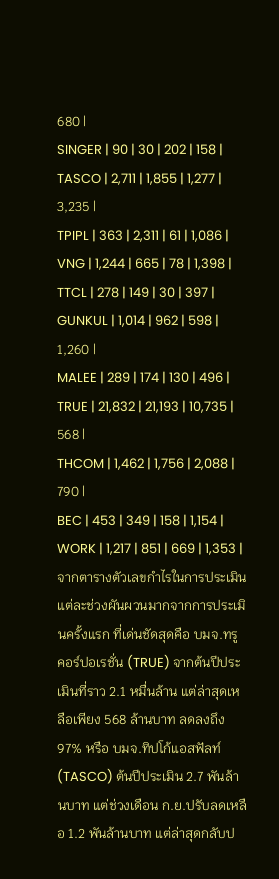680 |
SINGER | 90 | 30 | 202 | 158 |
TASCO | 2,711 | 1,855 | 1,277 | 3,235 |
TPIPL | 363 | 2,311 | 61 | 1,086 |
VNG | 1,244 | 665 | 78 | 1,398 |
TTCL | 278 | 149 | 30 | 397 |
GUNKUL | 1,014 | 962 | 598 | 1,260 |
MALEE | 289 | 174 | 130 | 496 |
TRUE | 21,832 | 21,193 | 10,735 | 568 |
THCOM | 1,462 | 1,756 | 2,088 | 790 |
BEC | 453 | 349 | 158 | 1,154 |
WORK | 1,217 | 851 | 669 | 1,353 |
จากตารางตัวเลขกำไรในการประเมินแต่ละช่วงผันผวนมากจากการประเมินครั้งแรก ที่เด่นชัดสุดคือ บมจ.ทรู คอร์ปอเรชั่น (TRUE) จากต้นปีประเมินที่ราว 2.1 หมื่นล้าน แต่ล่าสุดเหลือเพียง 568 ล้านบาท ลดลงถึง 97% หรือ บมจ.ทิปโก้แอสฟัลท์ (TASCO) ต้นปีประเมิน 2.7 พันล้านบาท แต่ช่วงเดือน ก.ย.ปรับลดเหลือ 1.2 พันล้านบาท แต่ล่าสุดกลับป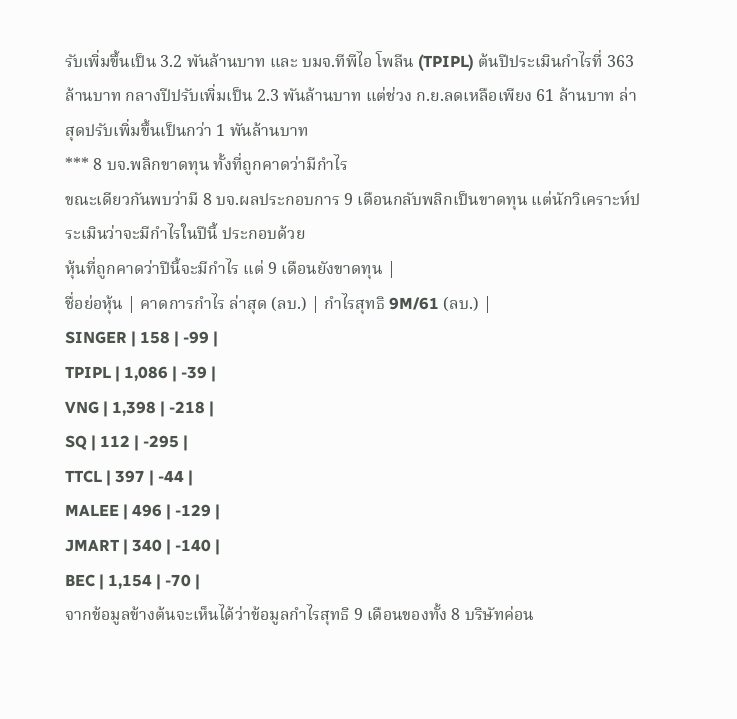รับเพิ่มขึ้นเป็น 3.2 พันล้านบาท และ บมจ.ทีพีไอ โพลีน (TPIPL) ต้นปีประเมินกำไรที่ 363 ล้านบาท กลางปีปรับเพิ่มเป็น 2.3 พันล้านบาท แต่ช่วง ก.ย.ลดเหลือเพียง 61 ล้านบาท ล่าสุดปรับเพิ่มขึ้นเป็นกว่า 1 พันล้านบาท
*** 8 บจ.พลิกขาดทุน ทั้งที่ถูกคาดว่ามีกำไร
ขณะเดียวกันพบว่ามี 8 บจ.ผลประกอบการ 9 เดือนกลับพลิกเป็นขาดทุน แต่นักวิเคราะห์ประเมินว่าจะมีกำไรในปีนี้ ประกอบด้วย
หุ้นที่ถูกคาดว่าปีนี้จะมีกำไร แต่ 9 เดือนยังขาดทุน |
ชื่อย่อหุ้น | คาดการกำไร ล่าสุด (ลบ.) | กำไรสุทธิ 9M/61 (ลบ.) |
SINGER | 158 | -99 |
TPIPL | 1,086 | -39 |
VNG | 1,398 | -218 |
SQ | 112 | -295 |
TTCL | 397 | -44 |
MALEE | 496 | -129 |
JMART | 340 | -140 |
BEC | 1,154 | -70 |
จากข้อมูลข้างต้นจะเห็นได้ว่าข้อมูลกำไรสุทธิ 9 เดือนของทั้ง 8 บริษัทค่อน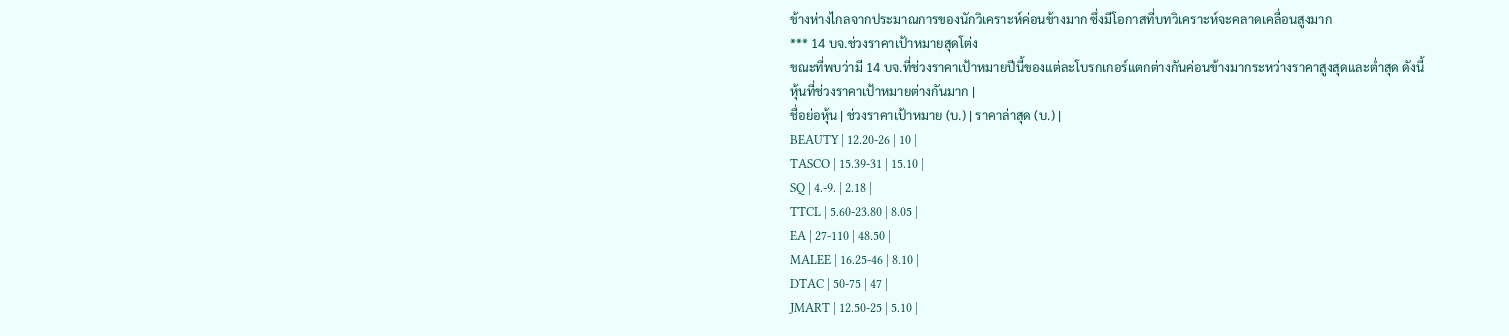ข้างห่างไกลจากประมาณการของนักวิเคราะห์ค่อนข้างมาก ซึ่งมีโอกาสที่บทวิเคราะห์จะคลาดเคลื่อนสูงมาก
*** 14 บจ.ช่วงราคาเป้าหมายสุดโต่ง
ขณะที่พบว่ามี 14 บจ.ที่ช่วงราคาเป้าหมายปีนี้ของแต่ละโบรกเกอร์แตกต่างกันค่อนข้างมากระหว่างราคาสูงสุดและต่ำสุด ดังนี้
หุ้นที่ช่วงราคาเป้าหมายต่างกันมาก |
ชื่อย่อหุ้น | ช่วงราคาเป้าหมาย (บ.) | ราคาล่าสุด (บ.) |
BEAUTY | 12.20-26 | 10 |
TASCO | 15.39-31 | 15.10 |
SQ | 4.-9. | 2.18 |
TTCL | 5.60-23.80 | 8.05 |
EA | 27-110 | 48.50 |
MALEE | 16.25-46 | 8.10 |
DTAC | 50-75 | 47 |
JMART | 12.50-25 | 5.10 |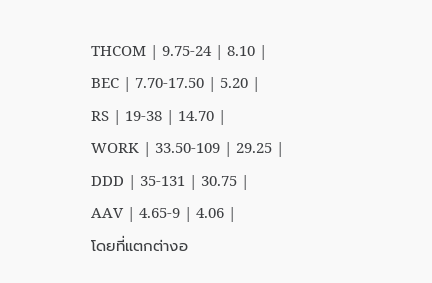THCOM | 9.75-24 | 8.10 |
BEC | 7.70-17.50 | 5.20 |
RS | 19-38 | 14.70 |
WORK | 33.50-109 | 29.25 |
DDD | 35-131 | 30.75 |
AAV | 4.65-9 | 4.06 |
โดยที่แตกต่างอ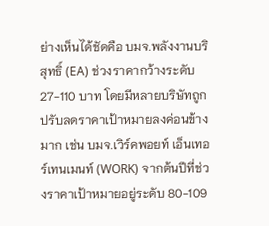ย่างเห็นได้ชัดคือ บมจ.พลังงานบริสุทธิ์ (EA) ช่วงราคากว้างระดับ 27-110 บาท โดยมีหลายบริษัทถูกปรับลดราคาเป้าหมายลงค่อนข้างมาก เช่น บมจ.เวิร์คพอยท์ เอ็นเทอร์เทนเมนท์ (WORK) จากต้นปีที่ช่วงราคาเป้าหมายอยู่ระดับ 80-109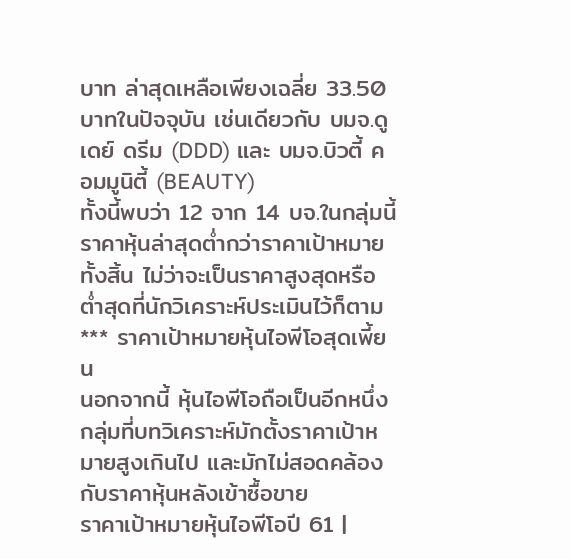บาท ล่าสุดเหลือเพียงเฉลี่ย 33.50 บาทในปัจจุบัน เช่นเดียวกับ บมจ.ดู เดย์ ดรีม (DDD) และ บมจ.บิวตี้ คอมมูนิตี้ (BEAUTY)
ทั้งนี้พบว่า 12 จาก 14 บจ.ในกลุ่มนี้ ราคาหุ้นล่าสุดต่ำกว่าราคาเป้าหมายทั้งสิ้น ไม่ว่าจะเป็นราคาสูงสุดหรือต่ำสุดที่นักวิเคราะห์ประเมินไว้ก็ตาม
*** ราคาเป้าหมายหุ้นไอพีโอสุดเพี้ยน
นอกจากนี้ หุ้นไอพีโอถือเป็นอีกหนึ่งกลุ่มที่บทวิเคราะห์มักตั้งราคาเป้าหมายสูงเกินไป และมักไม่สอดคล้องกับราคาหุ้นหลังเข้าซื้อขาย
ราคาเป้าหมายหุ้นไอพีโอปี 61 |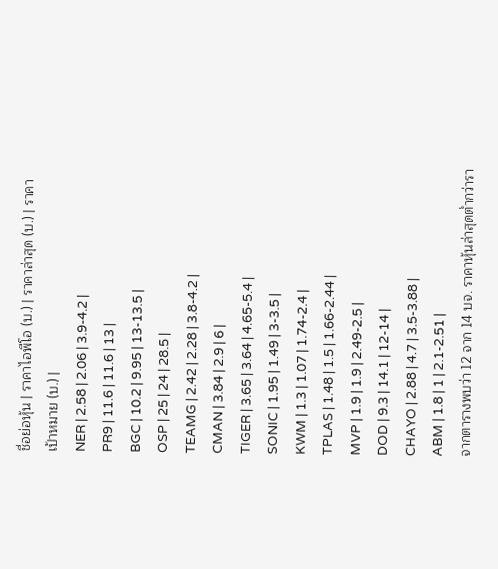ชื่อย่อหุ้น | ราคาไอพีโอ (บ.) | ราคาล่าสุด (บ.) | ราคาเป้าหมาย (บ.) |
NER | 2.58 | 2.06 | 3.9-4.2 |
PR9 | 11.6 | 11.6 | 13 |
BGC | 10.2 | 9.95 | 13-13.5 |
OSP | 25 | 24 | 28.5 |
TEAMG | 2.42 | 2.28 | 3.8-4.2 |
CMAN | 3.84 | 2.9 | 6 |
TIGER | 3.65 | 3.64 | 4.65-5.4 |
SONIC | 1.95 | 1.49 | 3-3.5 |
KWM | 1.3 | 1.07 | 1.74-2.4 |
TPLAS | 1.48 | 1.5 | 1.66-2.44 |
MVP | 1.9 | 1.9 | 2.49-2.5 |
DOD | 9.3 | 14.1 | 12-14 |
CHAYO | 2.88 | 4.7 | 3.5-3.88 |
ABM | 1.8 | 1 | 2.1-2.51 |
จากตารางพบว่า 12 จาก 14 บจ. ราคาหุ้นล่าสุดต่ำกว่ารา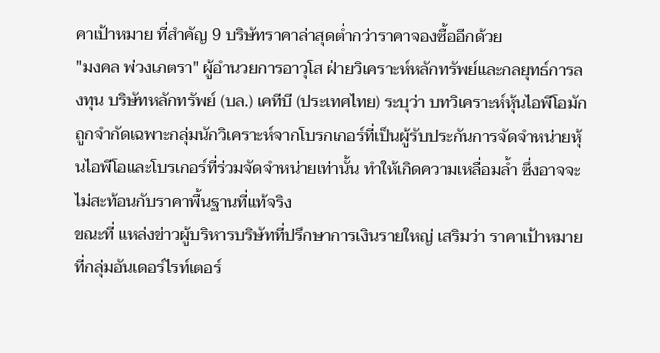คาเป้าหมาย ที่สำคัญ 9 บริษัทราคาล่าสุดต่ำกว่าราคาจองซื้ออีกด้วย
"มงคล พ่วงเภตรา" ผู้อำนวยการอาวุโส ฝ่ายวิเคราะห์หลักทรัพย์และกลยุทธ์การลงทุน บริษัทหลักทรัพย์ (บล.) เคทีบี (ประเทศไทย) ระบุว่า บทวิเคราะห์หุ้นไอพีโอมักถูกจำกัดเฉพาะกลุ่มนักวิเคราะห์จากโบรกเกอร์ที่เป็นผู้รับประกันการจัดจำหน่ายหุ้นไอพีโอและโบรเกอร์ที่ร่วมจัดจำหน่ายเท่านั้น ทำให้เกิดความเหลื่อมล้ำ ซึ่งอาจจะไม่สะท้อนกับราคาพื้นฐานที่แท้จริง
ขณะที่ แหล่งข่าวผู้บริหารบริษัทที่ปรึกษาการเงินรายใหญ่ เสริมว่า ราคาเป้าหมายที่กลุ่มอันเดอร์ไรท์เตอร์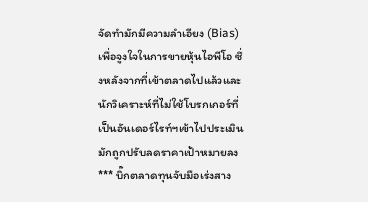จัดทำมักมีความลำเอียง (Bias) เพื่อจูงใจในการขายหุ้นไอพีโอ ซึ่งหลังจากที่เข้าตลาดไปแล้วและนักวิเคราะห์ที่ไม่ใช้โบรกเกอร์ที่เป็นอันเดอร์ไรท์ฯเข้าไปประเมิน มักถูกปรับลดราคาเป้าหมายลง
*** บิ๊กตลาดทุนจับมือเร่งสาง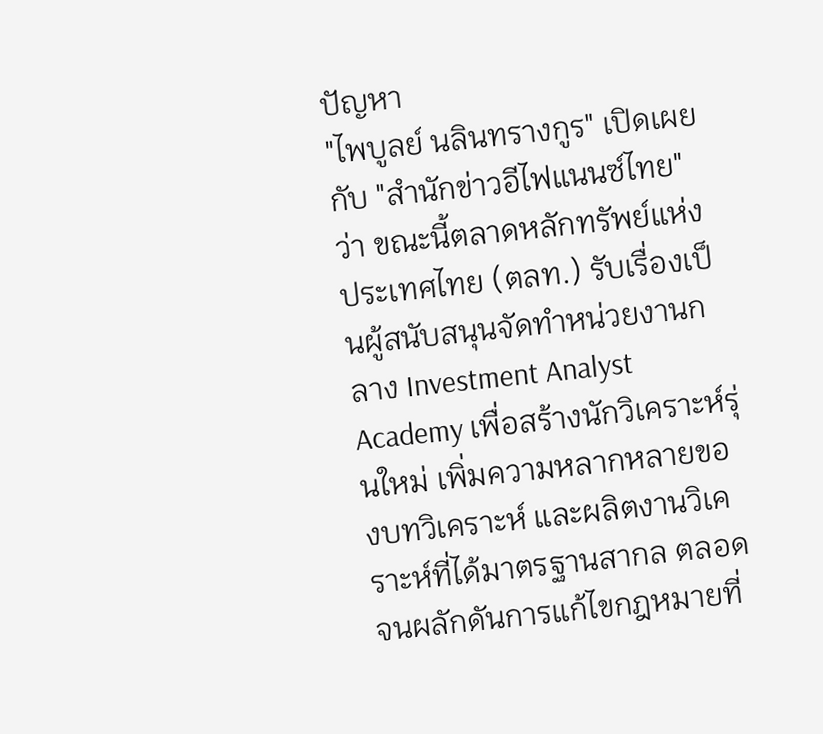ปัญหา
"ไพบูลย์ นลินทรางกูร" เปิดเผยกับ "สำนักข่าวอีไฟแนนซ์ไทย" ว่า ขณะนี้ตลาดหลักทรัพย์แห่งประเทศไทย (ตลท.) รับเรื่องเป็นผู้สนับสนุนจัดทำหน่วยงานกลาง Investment Analyst Academy เพื่อสร้างนักวิเคราะห์รุ่นใหม่ เพิ่มความหลากหลายของบทวิเคราะห์ และผลิตงานวิเคราะห์ที่ได้มาตรฐานสากล ตลอดจนผลักดันการแก้ไขกฎหมายที่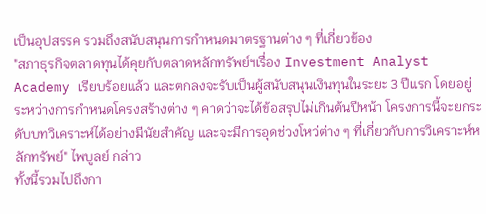เป็นอุปสรรค รวมถึงสนับสนุนการกำหนดมาตรฐานต่าง ๆ ที่เกี่ยวข้อง
"สภาธุรกิจตลาดทุนได้คุยกับตลาดหลักทรัพย์ฯเรื่อง Investment Analyst Academy เรียบร้อยแล้ว และตกลงจะรับเป็นผู้สนับสนุนเงินทุนในระยะ 3 ปีแรก โดยอยู่ระหว่างการกำหนดโครงสร้างต่าง ๆ คาดว่าจะได้ข้อสรุปไม่เกินต้นปีหน้า โครงการนี้จะยกระดับบทวิเคราะห์ได้อย่างมีนัยสำคัญ และจะมีการอุดช่วงโหว่ต่าง ๆ ที่เกี่ยวกับการวิเคราะห์หลักทรัพย์" ไพบูลย์ กล่าว
ทั้งนี้รวมไปถึงกา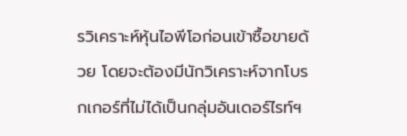รวิเคราะห์หุ้นไอพีโอก่อนเข้าซื้อขายด้วย โดยจะต้องมีนักวิเคราะห์จากโบรกเกอร์ที่ไม่ได้เป็นกลุ่มอันเดอร์ไรท์ฯ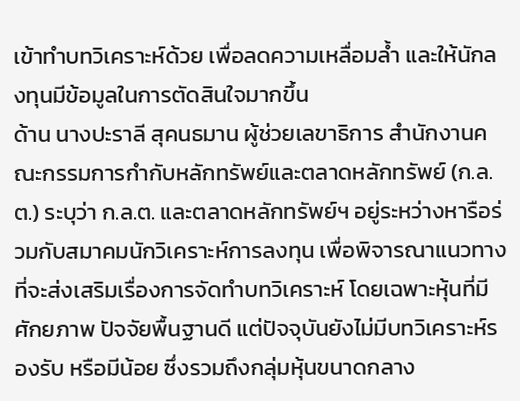เข้าทำบทวิเคราะห์ด้วย เพื่อลดความเหลื่อมล้ำ และให้นักลงทุนมีข้อมูลในการตัดสินใจมากขึ้น
ด้าน นางปะราลี สุคนธมาน ผู้ช่วยเลขาธิการ สำนักงานคณะกรรมการกำกับหลักทรัพย์และตลาดหลักทรัพย์ (ก.ล.ต.) ระบุว่า ก.ล.ต. และตลาดหลักทรัพย์ฯ อยู่ระหว่างหารือร่วมกับสมาคมนักวิเคราะห์การลงทุน เพื่อพิจารณาแนวทางที่จะส่งเสริมเรื่องการจัดทำบทวิเคราะห์ โดยเฉพาะหุ้นที่มีศักยภาพ ปัจจัยพื้นฐานดี แต่ปัจจุบันยังไม่มีบทวิเคราะห์รองรับ หรือมีน้อย ซึ่งรวมถึงกลุ่มหุ้นขนาดกลาง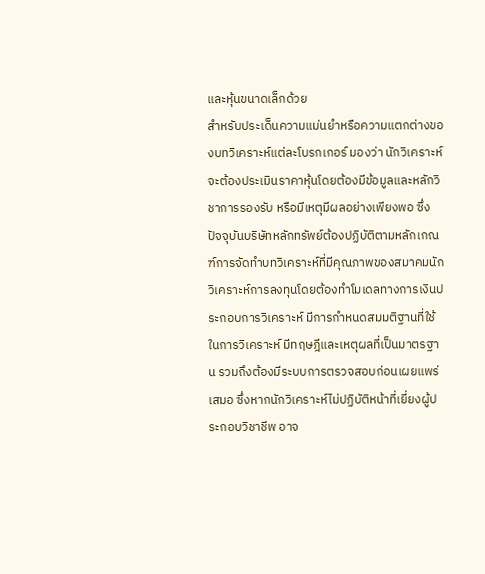และหุ้นขนาดเล็กด้วย
สำหรับประเด็นความแม่นยำหรือความแตกต่างของบทวิเคราะห์แต่ละโบรกเกอร์ มองว่า นักวิเคราะห์จะต้องประเมินราคาหุ้นโดยต้องมีข้อมูลและหลักวิชาการรองรับ หรือมีเหตุมีผลอย่างเพียงพอ ซึ่งปัจจุบันบริษัทหลักทรัพย์ต้องปฏิบัติตามหลักเกณฑ์การจัดทำบทวิเคราะห์ที่มีคุณภาพของสมาคมนักวิเคราะห์การลงทุนโดยต้องทำโมเดลทางการเงินประกอบการวิเคราะห์ มีการกำหนดสมมติฐานที่ใช้ในการวิเคราะห์ มีทฤษฎีและเหตุผลที่เป็นมาตรฐาน รวมถึงต้องมีระบบการตรวจสอบก่อนเผยแพร่เสมอ ซึ่งหากนักวิเคราะห์ไม่ปฏิบัติหน้าที่เยี่ยงผู้ประกอบวิชาชีพ อาจ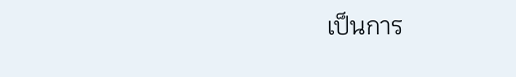เป็นการ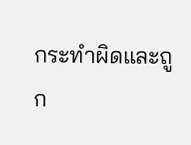กระทำผิดและถูก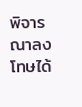พิจารณาลงโทษได้